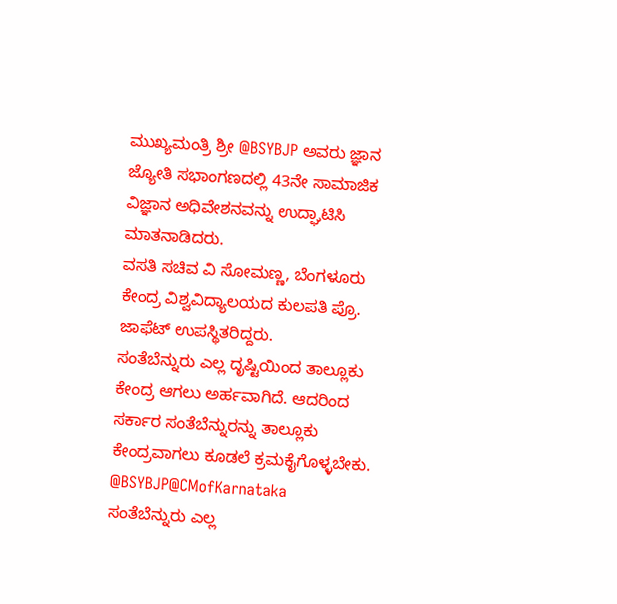ಮುಖ್ಯಮಂತ್ರಿ ಶ್ರೀ @BSYBJP ಅವರು ಜ್ಞಾನ ಜ್ಯೋತಿ ಸಭಾಂಗಣದಲ್ಲಿ 43ನೇ ಸಾಮಾಜಿಕ ವಿಜ್ಞಾನ ಅಧಿವೇಶನವನ್ನು ಉದ್ಘಾಟಿಸಿ ಮಾತನಾಡಿದರು.
ವಸತಿ ಸಚಿವ ವಿ ಸೋಮಣ್ಣ, ಬೆಂಗಳೂರು ಕೇಂದ್ರ ವಿಶ್ವವಿದ್ಯಾಲಯದ ಕುಲಪತಿ ಪ್ರೊ. ಜಾಫೆಟ್ ಉಪಸ್ಥಿತರಿದ್ದರು.
ಸಂತೆಬೆನ್ನುರು ಎಲ್ಲ ದೃಷ್ಟಿಯಿಂದ ತಾಲ್ಲೂಕು ಕೇಂದ್ರ ಆಗಲು ಅರ್ಹವಾಗಿದೆ. ಆದರಿಂದ ಸರ್ಕಾರ ಸಂತೆಬೆನ್ನುರನ್ನು ತಾಲ್ಲೂಕು ಕೇಂದ್ರವಾಗಲು ಕೂಡಲೆ ಕ್ರಮಕೈಗೊಳ್ಳಬೇಕು.
@BSYBJP@CMofKarnataka
ಸಂತೆಬೆನ್ನುರು ಎಲ್ಲ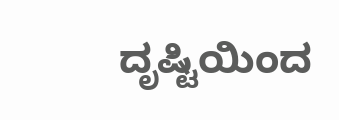ದೃಷ್ಟಿಯಿಂದ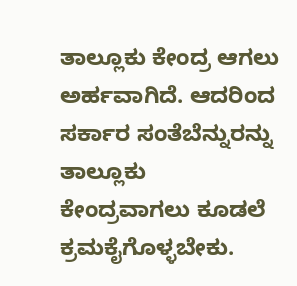ತಾಲ್ಲೂಕು ಕೇಂದ್ರ ಆಗಲು ಅರ್ಹವಾಗಿದೆ. ಆದರಿಂದ ಸರ್ಕಾರ ಸಂತೆಬೆನ್ನುರನ್ನು ತಾಲ್ಲೂಕು ಕೇಂದ್ರವಾಗಲು ಕೂಡಲೆ ಕ್ರಮಕೈಗೊಳ್ಳಬೇಕು.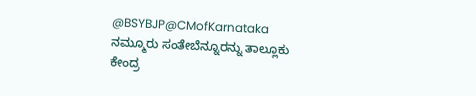@BSYBJP@CMofKarnataka
ನಮ್ಮೂರು ಸಂತೇಬೆನ್ನೂರನ್ನು ತಾಲ್ಲೂಕು ಕೇಂದ್ರ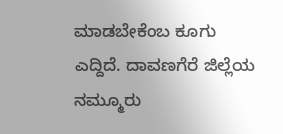ಮಾಡಬೇಕೆಂಬ ಕೂಗು ಎದ್ದಿದೆ. ದಾವಣಗೆರೆ ಜಿಲ್ಲೆಯ ನಮ್ಮೂರು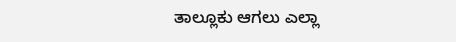ತಾಲ್ಲೂಕು ಆಗಲು ಎಲ್ಲಾ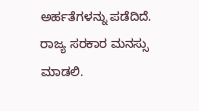ಅರ್ಹತೆಗಳನ್ನು ಪಡೆದಿದೆ. ರಾಜ್ಯ ಸರಕಾರ ಮನಸ್ಸು ಮಾಡಲಿ.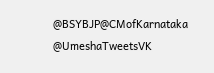@BSYBJP@CMofKarnataka @UmeshaTweetsVK